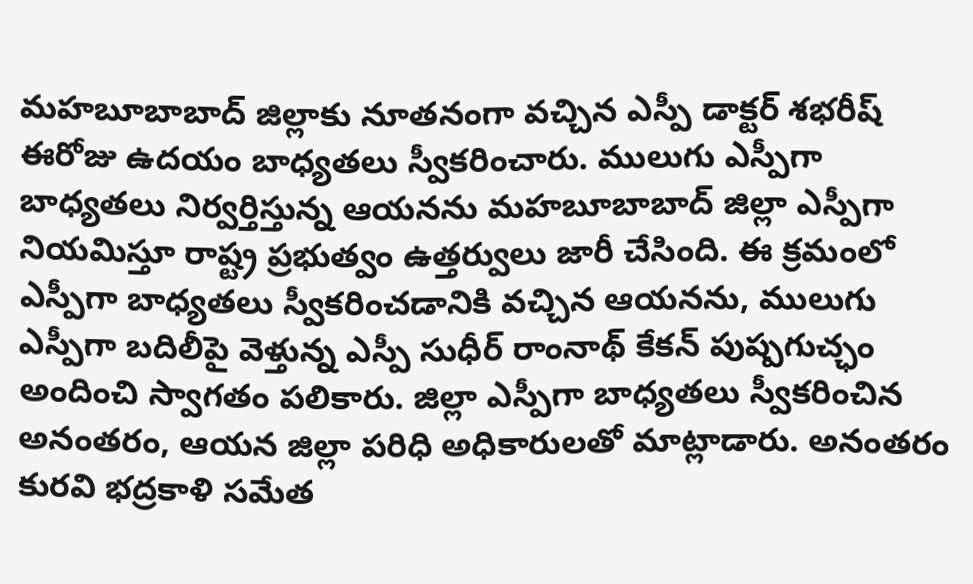మహబూబాబాద్ జిల్లాకు నూతనంగా వచ్చిన ఎస్పీ డాక్టర్ శభరీష్ ఈరోజు ఉదయం బాధ్యతలు స్వీకరించారు. ములుగు ఎస్పీగా బాధ్యతలు నిర్వర్తిస్తున్న ఆయనను మహబూబాబాద్ జిల్లా ఎస్పీగా నియమిస్తూ రాష్ట్ర ప్రభుత్వం ఉత్తర్వులు జారీ చేసింది. ఈ క్రమంలో ఎస్పీగా బాధ్యతలు స్వీకరించడానికి వచ్చిన ఆయనను, ములుగు ఎస్పీగా బదిలీపై వెళ్తున్న ఎస్పీ సుధీర్ రాంనాథ్ కేకన్ పుష్పగుచ్ఛం అందించి స్వాగతం పలికారు. జిల్లా ఎస్పీగా బాధ్యతలు స్వీకరించిన అనంతరం, ఆయన జిల్లా పరిధి అధికారులతో మాట్లాడారు. అనంతరం కురవి భద్రకాళి సమేత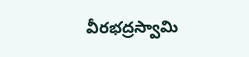వీరభద్రస్వామి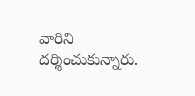వారిని దర్శించుకున్నారు.